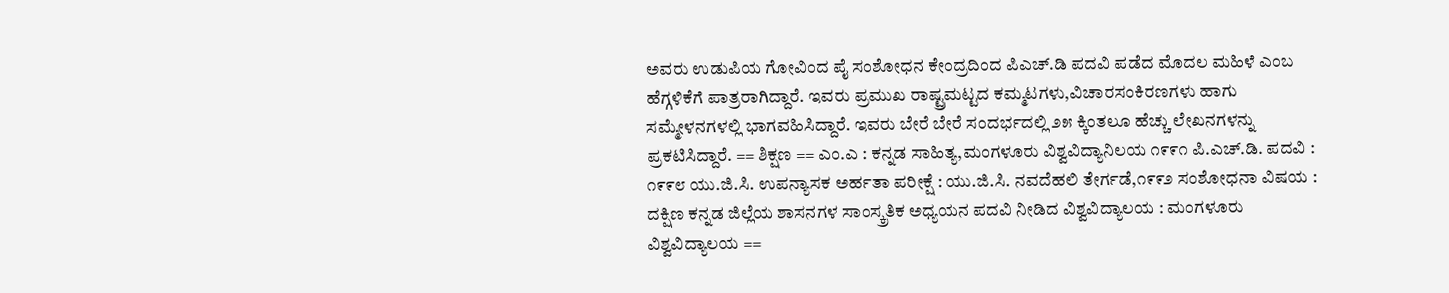ಅವರು ಉಡುಪಿಯ ಗೋವಿಂದ ಪೈ ಸಂಶೋಧನ ಕೇಂದ್ರದಿಂದ ಪಿಎಚ್.ಡಿ ಪದವಿ ಪಡೆದ ಮೊದಲ ಮಹಿಳೆ ಎಂಬ ಹೆಗ್ಗಳಿಕೆಗೆ ಪಾತ್ರರಾಗಿದ್ದಾರೆ. ಇವರು ಪ್ರಮುಖ ರಾಷ್ಟ್ರಮಟ್ಟದ ಕಮ್ಮಟಗಳು,ವಿಚಾರಸಂಕಿರಣಗಳು ಹಾಗು ಸಮ್ಮೇಳನಗಳಲ್ಲಿ ಭಾಗವಹಿಸಿದ್ದಾರೆ. ಇವರು ಬೇರೆ ಬೇರೆ ಸಂದರ್ಭದಲ್ಲಿ ೨೫ ಕ್ಕಿಂತಲೂ ಹೆಚ್ಚು ಲೇಖನಗಳನ್ನು ಪ್ರಕಟಿಸಿದ್ದಾರೆ. == ಶಿಕ್ಷಣ == ಎಂ.ಎ : ಕನ್ನಡ ಸಾಹಿತ್ಯ,ಮಂಗಳೂರು ವಿಶ್ವವಿದ್ಯಾನಿಲಯ ೧೯೯೧ ಪಿ.ಎಚ್.ಡಿ. ಪದವಿ : ೧೯೯೮ ಯು.ಜಿ.ಸಿ. ಉಪನ್ಯಾಸಕ ಅರ್ಹತಾ ಪರೀಕ್ಷೆ : ಯು.ಜಿ.ಸಿ. ನವದೆಹಲಿ ತೇರ್ಗಡೆ,೧೯೯೨ ಸಂಶೋಧನಾ ವಿಷಯ : ದಕ್ಷಿಣ ಕನ್ನಡ ಜಿಲ್ಲೆಯ ಶಾಸನಗಳ ಸಾಂಸ್ಕ್ರತಿಕ ಅಧ್ಯಯನ ಪದವಿ ನೀಡಿದ ವಿಶ್ವವಿದ್ಯಾಲಯ : ಮಂಗಳೂರು ವಿಶ್ವವಿದ್ಯಾಲಯ ==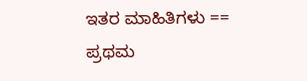ಇತರ ಮಾಹಿತಿಗಳು == ಪ್ರಥಮ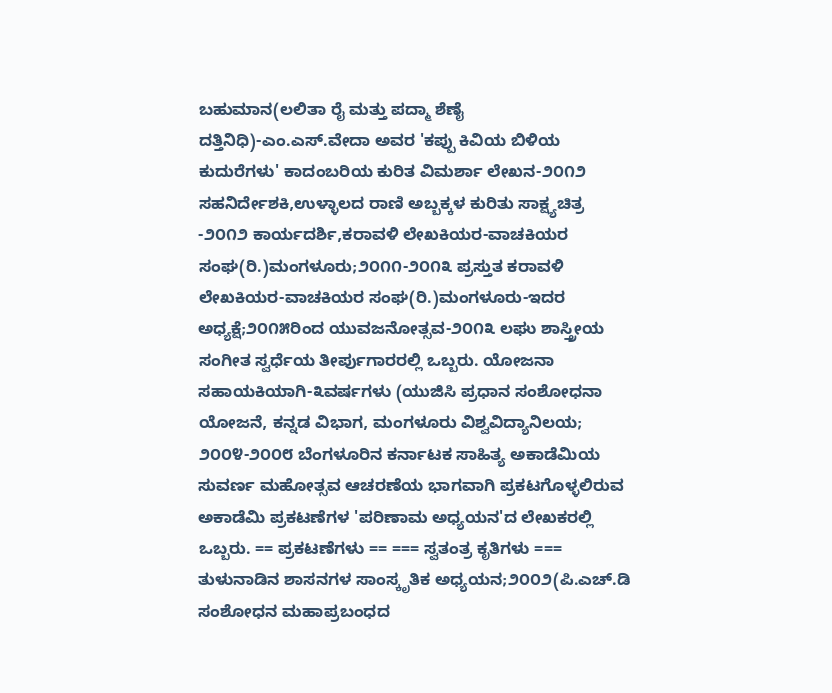ಬಹುಮಾನ(ಲಲಿತಾ ರೈ ಮತ್ತು ಪದ್ಮಾ ಶೆಣೈ ದತ್ತಿನಿಧಿ)-ಎಂ.ಎಸ್.ವೇದಾ ಅವರ 'ಕಪ್ಪು ಕಿವಿಯ ಬಿಳಿಯ ಕುದುರೆಗಳು' ಕಾದಂಬರಿಯ ಕುರಿತ ವಿಮರ್ಶಾ ಲೇಖನ-೨೦೧೨ ಸಹನಿರ್ದೇಶಕಿ,ಉಳ್ಳಾಲದ ರಾಣಿ ಅಬ್ಬಕ್ಕಳ ಕುರಿತು ಸಾಕ್ಷ್ಯಚಿತ್ರ -೨೦೧೨ ಕಾರ್ಯದರ್ಶಿ,ಕರಾವಳಿ ಲೇಖಕಿಯರ-ವಾಚಕಿಯರ ಸಂಘ(ರಿ.)ಮಂಗಳೂರು;೨೦೧೧-೨೦೧೩ ಪ್ರಸ್ತುತ ಕರಾವಳಿ ಲೇಖಕಿಯರ-ವಾಚಕಿಯರ ಸಂಘ(ರಿ.)ಮಂಗಳೂರು-ಇದರ ಅಧ್ಯಕ್ಷೆ;೨೦೧೫ರಿಂದ ಯುವಜನೋತ್ಸವ-೨೦೧೩ ಲಘು ಶಾಸ್ತ್ರೀಯ ಸಂಗೀತ ಸ್ವರ್ಧೆಯ ತೀರ್ಪುಗಾರರಲ್ಲಿ ಒಬ್ಬರು. ಯೋಜನಾ ಸಹಾಯಕಿಯಾಗಿ-೩ವರ್ಷಗಳು (ಯುಜಿಸಿ ಪ್ರಧಾನ ಸಂಶೋಧನಾ ಯೋಜನೆ, ಕನ್ನಡ ವಿಭಾಗ, ಮಂಗಳೂರು ವಿಶ್ವವಿದ್ಯಾನಿಲಯ; ೨೦೦೪-೨೦೦೮ ಬೆಂಗಳೂರಿನ ಕರ್ನಾಟಕ ಸಾಹಿತ್ಯ ಅಕಾಡೆಮಿಯ ಸುವರ್ಣ ಮಹೋತ್ಸವ ಆಚರಣೆಯ ಭಾಗವಾಗಿ ಪ್ರಕಟಗೊಳ್ಳಲಿರುವ ಅಕಾಡೆಮಿ ಪ್ರಕಟಣೆಗಳ 'ಪರಿಣಾಮ ಅಧ್ಯಯನ'ದ ಲೇಖಕರಲ್ಲಿ ಒಬ್ಬರು. == ಪ್ರಕಟಣೆಗಳು == === ಸ್ವತಂತ್ರ ಕೃತಿಗಳು === ತುಳುನಾಡಿನ ಶಾಸನಗಳ ಸಾಂಸ್ಕೃತಿಕ ಅಧ್ಯಯನ;೨೦೦೨(ಪಿ.ಎಚ್.ಡಿ ಸಂಶೋಧನ ಮಹಾಪ್ರಬಂಧದ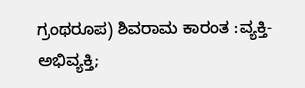ಗ್ರಂಥರೂಪ) ಶಿವರಾಮ ಕಾರಂತ :ವ್ಯಕ್ತಿ-ಅಭಿವ್ಯಕ್ತಿ;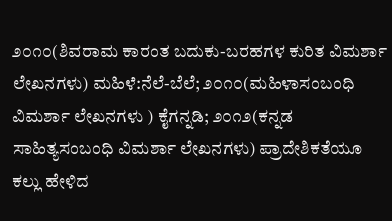೨೦೧೦(ಶಿವರಾಮ ಕಾರಂತ ಬದುಕು-ಬರಹಗಳ ಕುರಿತ ವಿಮರ್ಶಾ ಲೇಖನಗಳು) ಮಹಿಳೆ:ನೆಲೆ-ಬೆಲೆ; ೨೦೧೦(ಮಹಿಳಾಸಂಬಂಧಿ ವಿಮರ್ಶಾ ಲೇಖನಗಳು ) ಕೈಗನ್ನಡಿ; ೨೦೧೨(ಕನ್ನಡ ಸಾಹಿತ್ಯಸಂಬಂಧಿ ವಿಮರ್ಶಾ ಲೇಖನಗಳು) ಪ್ರಾದೇಶಿಕತೆಯೂ ಕಲ್ಲು ಹೇಳಿದ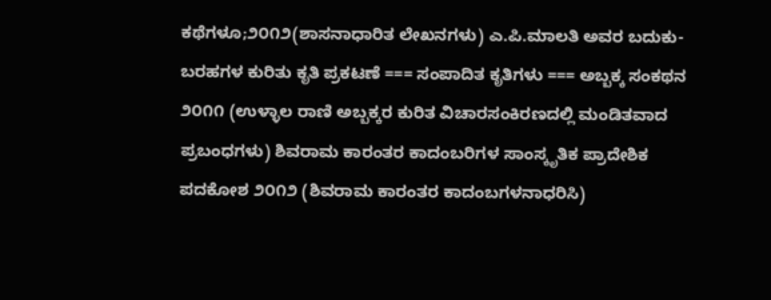ಕಥೆಗಳೂ;೨೦೧೨(ಶಾಸನಾಧಾರಿತ ಲೇಖನಗಳು) ಎ.ಪಿ.ಮಾಲತಿ ಅವರ ಬದುಕು-ಬರಹಗಳ ಕುರಿತು ಕೃತಿ ಪ್ರಕಟಣೆ === ಸಂಪಾದಿತ ಕೃತಿಗಳು === ಅಬ್ಬಕ್ಕ ಸಂಕಥನ ೨೦೧೧ (ಉಳ್ಳಾಲ ರಾಣಿ ಅಬ್ಬಕ್ಕರ ಕುರಿತ ವಿಚಾರಸಂಕಿರಣದಲ್ಲಿ ಮಂಡಿತವಾದ ಪ್ರಬಂಧಗಳು) ಶಿವರಾಮ ಕಾರಂತರ ಕಾದಂಬರಿಗಳ ಸಾಂಸ್ಕೃತಿಕ ಪ್ರಾದೇಶಿಕ ಪದಕೋಶ ೨೦೧೨ (ಶಿವರಾಮ ಕಾರಂತರ ಕಾದಂಬಗಳನಾಧರಿಸಿ)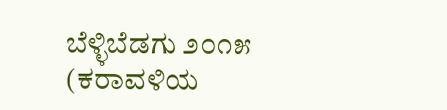ಬೆಳ್ಳಿಬೆಡಗು ೨೦೧೫ (ಕರಾವಳಿಯ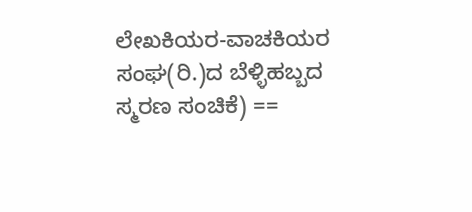ಲೇಖಕಿಯರ-ವಾಚಕಿಯರ ಸಂಘ(ರಿ.)ದ ಬೆಳ್ಳಿಹಬ್ಬದ ಸ್ಮರಣ ಸಂಚಿಕೆ) ==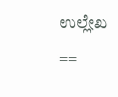ಉಲ್ಲೇಖ ==